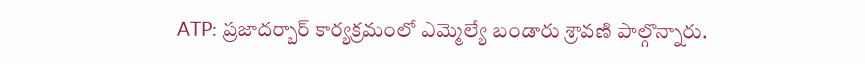ATP: ప్రజాదర్బార్ కార్యక్రమంలో ఎమ్మెల్యే బండారు శ్రావణి పాల్గొన్నారు.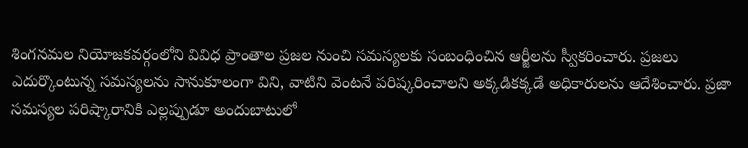శింగనమల నియోజకవర్గంలోని వివిధ ప్రాంతాల ప్రజల నుంచి సమస్యలకు సంబంధించిన ఆర్జీలను స్వీకరించారు. ప్రజలు ఎదుర్కొంటున్న సమస్యలను సానుకూలంగా విని, వాటిని వెంటనే పరిష్కరించాలని అక్కడికక్కడే అధికారులను ఆదేశించారు. ప్రజా సమస్యల పరిష్కారానికి ఎల్లప్పుడూ అందుబాటులో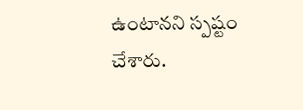ఉంటానని స్పష్టం చేశారు.